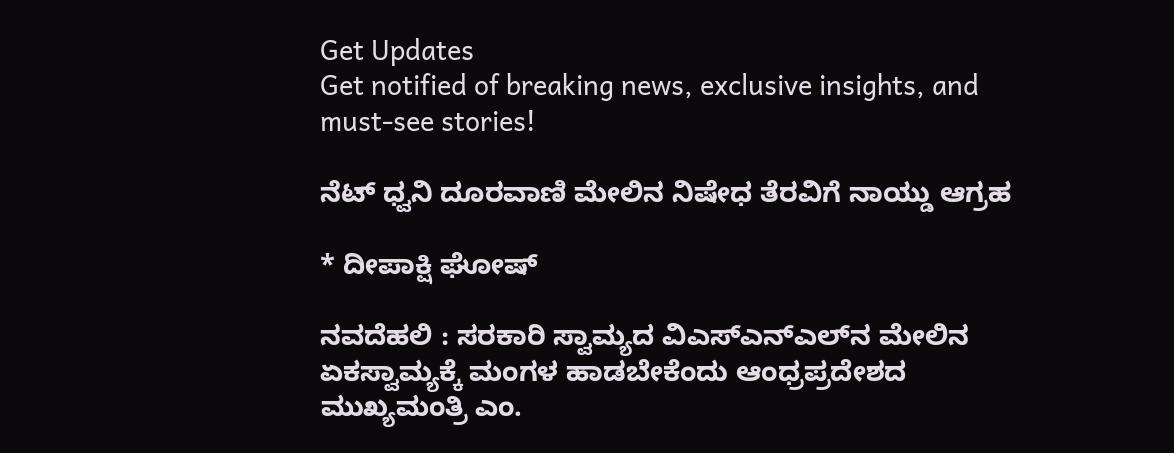Get Updates
Get notified of breaking news, exclusive insights, and must-see stories!

ನೆಟ್‌ ಧ್ವನಿ ದೂರವಾಣಿ ಮೇಲಿನ ನಿಷೇಧ ತೆರವಿಗೆ ನಾಯ್ಡು ಆಗ್ರಹ

* ದೀಪಾಕ್ಷಿ ಘೋಷ್‌

ನವದೆಹಲಿ : ಸರಕಾರಿ ಸ್ವಾಮ್ಯದ ವಿಎಸ್‌ಎನ್‌ಎಲ್‌ನ ಮೇಲಿನ ಏಕಸ್ವಾಮ್ಯಕ್ಕೆ ಮಂಗಳ ಹಾಡಬೇಕೆಂದು ಆಂಧ್ರಪ್ರದೇಶದ ಮುಖ್ಯಮಂತ್ರಿ ಎಂ.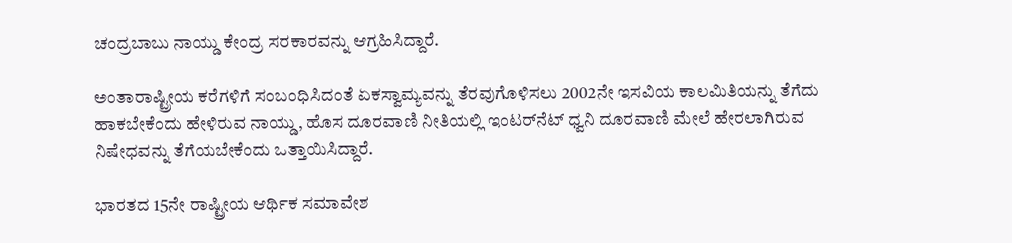ಚಂದ್ರಬಾಬು ನಾಯ್ಡು ಕೇಂದ್ರ ಸರಕಾರವನ್ನು ಆಗ್ರಹಿಸಿದ್ದಾರೆ.

ಅಂತಾರಾಷ್ಟ್ರೀಯ ಕರೆಗಳಿಗೆ ಸಂಬಂಧಿಸಿದಂತೆ ಏಕಸ್ವಾಮ್ಯವನ್ನು ತೆರವುಗೊಳಿಸಲು 2002ನೇ ಇಸವಿಯ ಕಾಲಮಿತಿಯನ್ನು ತೆಗೆದು ಹಾಕಬೇಕೆಂದು ಹೇಳಿರುವ ನಾಯ್ಡು, ಹೊಸ ದೂರವಾಣಿ ನೀತಿಯಲ್ಲಿ ಇಂಟರ್‌ನೆಟ್‌ ಧ್ವನಿ ದೂರವಾಣಿ ಮೇಲೆ ಹೇರಲಾಗಿರುವ ನಿಷೇಧವನ್ನು ತೆಗೆಯಬೇಕೆಂದು ಒತ್ತಾಯಿಸಿದ್ದಾರೆ.

ಭಾರತದ 15ನೇ ರಾಷ್ಟ್ರೀಯ ಆರ್ಥಿಕ ಸಮಾವೇಶ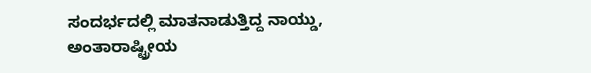ಸಂದರ್ಭದಲ್ಲಿ ಮಾತನಾಡುತ್ತಿದ್ದ ನಾಯ್ಡು, ಅಂತಾರಾಷ್ಟ್ರೀಯ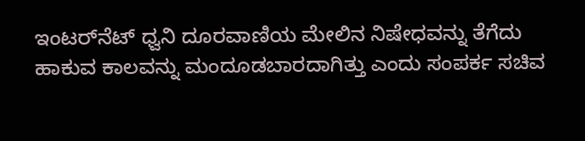ಇಂಟರ್‌ನೆಟ್‌ ಧ್ವನಿ ದೂರವಾಣಿಯ ಮೇಲಿನ ನಿಷೇಧವನ್ನು ತೆಗೆದು ಹಾಕುವ ಕಾಲವನ್ನು ಮಂದೂಡಬಾರದಾಗಿತ್ತು ಎಂದು ಸಂಪರ್ಕ ಸಚಿವ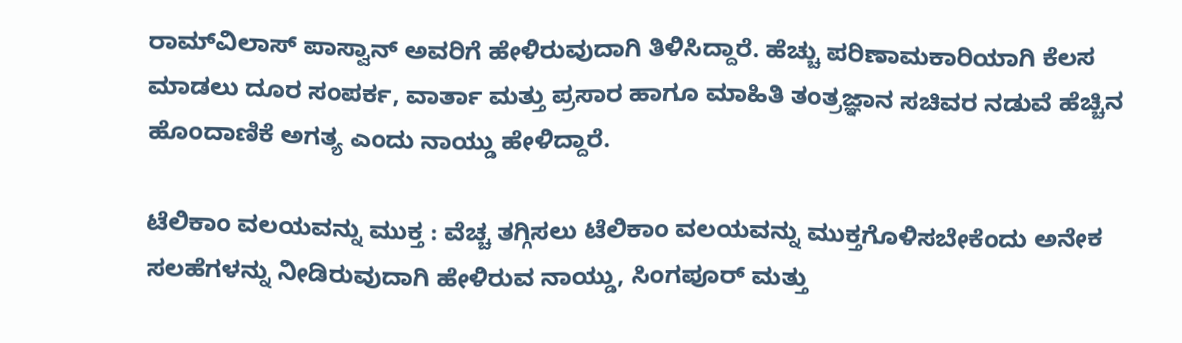ರಾಮ್‌ವಿಲಾಸ್‌ ಪಾಸ್ವಾನ್‌ ಅವರಿಗೆ ಹೇಳಿರುವುದಾಗಿ ತಿಳಿಸಿದ್ದಾರೆ. ಹೆಚ್ಚು ಪರಿಣಾಮಕಾರಿಯಾಗಿ ಕೆಲಸ ಮಾಡಲು ದೂರ ಸಂಪರ್ಕ, ವಾರ್ತಾ ಮತ್ತು ಪ್ರಸಾರ ಹಾಗೂ ಮಾಹಿತಿ ತಂತ್ರಜ್ಞಾನ ಸಚಿವರ ನಡುವೆ ಹೆಚ್ಚಿನ ಹೊಂದಾಣಿಕೆ ಅಗತ್ಯ ಎಂದು ನಾಯ್ಡು ಹೇಳಿದ್ದಾರೆ.

ಟೆಲಿಕಾಂ ವಲಯವನ್ನು ಮುಕ್ತ : ವೆಚ್ಚ ತಗ್ಗಿಸಲು ಟೆಲಿಕಾಂ ವಲಯವನ್ನು ಮುಕ್ತಗೊಳಿಸಬೇಕೆಂದು ಅನೇಕ ಸಲಹೆಗಳನ್ನು ನೀಡಿರುವುದಾಗಿ ಹೇಳಿರುವ ನಾಯ್ಡು, ಸಿಂಗಪೂರ್‌ ಮತ್ತು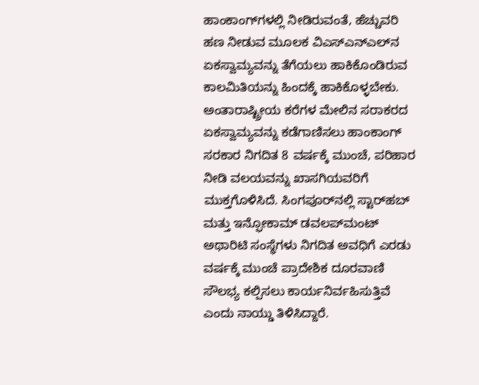ಹಾಂಕಾಂಗ್‌ಗಳಲ್ಲಿ ನೀಡಿರುವಂತೆ, ಹೆಚ್ಚುವರಿ ಹಣ ನೀಡುವ ಮೂಲಕ ವಿಎಸ್‌ಎನ್‌ಎಲ್‌ನ ಏಕಸ್ವಾಮ್ಯವನ್ನು ತೆಗೆಯಲು ಹಾಕಿಕೊಂಡಿರುವ ಕಾಲಮಿತಿಯನ್ನು ಹಿಂದಕ್ಕೆ ಹಾಕಿಕೊಳ್ಳಬೇಕು. ಅಂತಾರಾಷ್ಟ್ರೀಯ ಕರೆಗಳ ಮೇಲಿನ ಸರಾಕರದ ಏಕಸ್ವಾಮ್ಯವನ್ನು ಕಡೆಗಾಣಿಸಲು ಹಾಂಕಾಂಗ್‌ ಸರಕಾರ ನಿಗದಿತ 8 ವರ್ಷಕ್ಕೆ ಮುಂಚೆ, ಪರಿಹಾರ ನೀಡಿ ವಲಯವನ್ನು ಖಾಸಗಿಯವರಿಗೆ ಮುಕ್ತಗೊಳಿಸಿದೆ. ಸಿಂಗಪೂರ್‌ನಲ್ಲಿ ಸ್ಟಾರ್‌ಹಬ್‌ ಮತ್ತು ಇನ್ಫೋಕಾಮ್‌ ಡವಲಪ್‌ಮಂಟ್‌ ಅಥಾರಿಟಿ ಸಂಸ್ಥೆಗಳು ನಿಗದಿತ ಅವಧಿಗೆ ಎರಡು ವರ್ಷಕ್ಕೆ ಮುಂಚೆ ಪ್ರಾದೇಶಿಕ ದೂರವಾಣಿ ಸೌಲಭ್ಯ ಕಲ್ಪಿಸಲು ಕಾರ್ಯನಿರ್ವಹಿಸುತ್ತಿವೆ ಎಂದು ನಾಯ್ಡು ತಿಳಿಸಿದ್ದಾರೆ.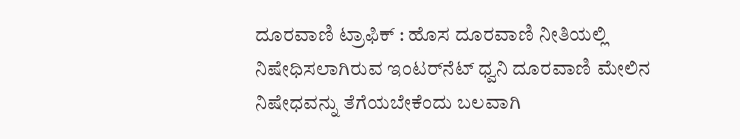ದೂರವಾಣಿ ಟ್ರಾಫಿಕ್‌ : ಹೊಸ ದೂರವಾಣಿ ನೀತಿಯಲ್ಲಿ ನಿಷೇಧಿಸಲಾಗಿರುವ ಇಂಟರ್‌ನೆಟ್‌ ಧ್ವನಿ ದೂರವಾಣಿ ಮೇಲಿನ ನಿಷೇಧವನ್ನು ತೆಗೆಯಬೇಕೆಂದು ಬಲವಾಗಿ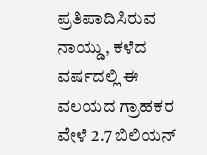ಪ್ರತಿಪಾದಿಸಿರುವ ನಾಯ್ಡು, ಕಳೆದ ವರ್ಷದಲ್ಲಿ ಈ ವಲಯದ ಗ್ರಾಹಕರ ವೇಳೆ 2.7 ಬಿಲಿಯನ್‌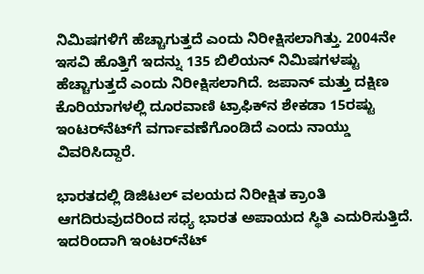ನಿಮಿಷಗಳಿಗೆ ಹೆಚ್ಚಾಗುತ್ತದೆ ಎಂದು ನಿರೀಕ್ಷಿಸಲಾಗಿತ್ತು. 2004ನೇ ಇಸವಿ ಹೊತ್ತಿಗೆ ಇದನ್ನು 135 ಬಿಲಿಯನ್‌ ನಿಮಿಷಗಳಷ್ಟು ಹೆಚ್ಚಾಗುತ್ತದೆ ಎಂದು ನಿರೀಕ್ಷಿಸಲಾಗಿದೆ. ಜಪಾನ್‌ ಮತ್ತು ದಕ್ಷಿಣ ಕೊರಿಯಾಗಳಲ್ಲಿ ದೂರವಾಣಿ ಟ್ರಾಫಿಕ್‌ನ ಶೇಕಡಾ 15ರಷ್ಟು ಇಂಟರ್‌ನೆಟ್‌ಗೆ ವರ್ಗಾವಣೆಗೊಂಡಿದೆ ಎಂದು ನಾಯ್ಡು ವಿವರಿಸಿದ್ದಾರೆ.

ಭಾರತದಲ್ಲಿ ಡಿಜಿಟಲ್‌ ವಲಯದ ನಿರೀಕ್ಷಿತ ಕ್ರಾಂತಿ ಆಗದಿರುವುದರಿಂದ ಸಧ್ಯ ಭಾರತ ಅಪಾಯದ ಸ್ಥಿತಿ ಎದುರಿಸುತ್ತಿದೆ. ಇದರಿಂದಾಗಿ ಇಂಟರ್‌ನೆಟ್‌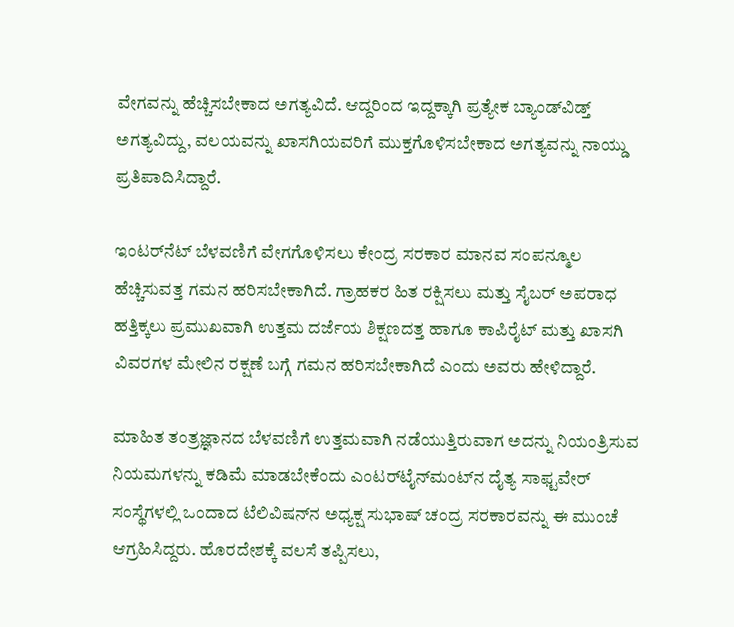ವೇಗವನ್ನು ಹೆಚ್ಚಿಸಬೇಕಾದ ಅಗತ್ಯವಿದೆ. ಆದ್ದರಿಂದ ಇದ್ದಕ್ಕಾಗಿ ಪ್ರತ್ಯೇಕ ಬ್ಯಾಂಡ್‌ವಿಡ್ತ್‌ ಅಗತ್ಯವಿದ್ದು, ವಲಯವನ್ನು ಖಾಸಗಿಯವರಿಗೆ ಮುಕ್ತಗೊಳಿಸಬೇಕಾದ ಅಗತ್ಯವನ್ನು ನಾಯ್ಡು ಪ್ರತಿಪಾದಿಸಿದ್ದಾರೆ.

ಇಂಟರ್‌ನೆಟ್‌ ಬೆಳವಣಿಗೆ ವೇಗಗೊಳಿಸಲು ಕೇಂದ್ರ ಸರಕಾರ ಮಾನವ ಸಂಪನ್ಮೂಲ ಹೆಚ್ಚಿಸುವತ್ತ ಗಮನ ಹರಿಸಬೇಕಾಗಿದೆ. ಗ್ರಾಹಕರ ಹಿತ ರಕ್ಷಿಸಲು ಮತ್ತು ಸೈಬರ್‌ ಅಪರಾಧ ಹತ್ತಿಕ್ಕಲು ಪ್ರಮುಖವಾಗಿ ಉತ್ತಮ ದರ್ಜೆಯ ಶಿಕ್ಷಣದತ್ತ ಹಾಗೂ ಕಾಪಿರೈಟ್‌ ಮತ್ತು ಖಾಸಗಿ ವಿವರಗಳ ಮೇಲಿನ ರಕ್ಷಣೆ ಬಗ್ಗೆ ಗಮನ ಹರಿಸಬೇಕಾಗಿದೆ ಎಂದು ಅವರು ಹೇಳಿದ್ದಾರೆ.

ಮಾಹಿತ ತಂತ್ರಜ್ಞಾನದ ಬೆಳವಣಿಗೆ ಉತ್ತಮವಾಗಿ ನಡೆಯುತ್ತಿರುವಾಗ ಅದನ್ನು ನಿಯಂತ್ರಿಸುವ ನಿಯಮಗಳನ್ನು ಕಡಿಮೆ ಮಾಡಬೇಕೆಂದು ಎಂಟರ್‌ಟೈನ್‌ಮಂಟ್‌ನ ದೈತ್ಯ ಸಾಫ್ಟವೇರ್‌ ಸಂಸ್ಥೆಗಳಲ್ಲಿ ಒಂದಾದ ಟೆಲಿವಿಷನ್‌ನ ಅಧ್ಯಕ್ಷ ಸುಭಾಷ್‌ ಚಂದ್ರ ಸರಕಾರವನ್ನು ಈ ಮುಂಚೆ ಆಗ್ರಹಿಸಿದ್ದರು. ಹೊರದೇಶಕ್ಕೆ ವಲಸೆ ತಪ್ಪಿಸಲು,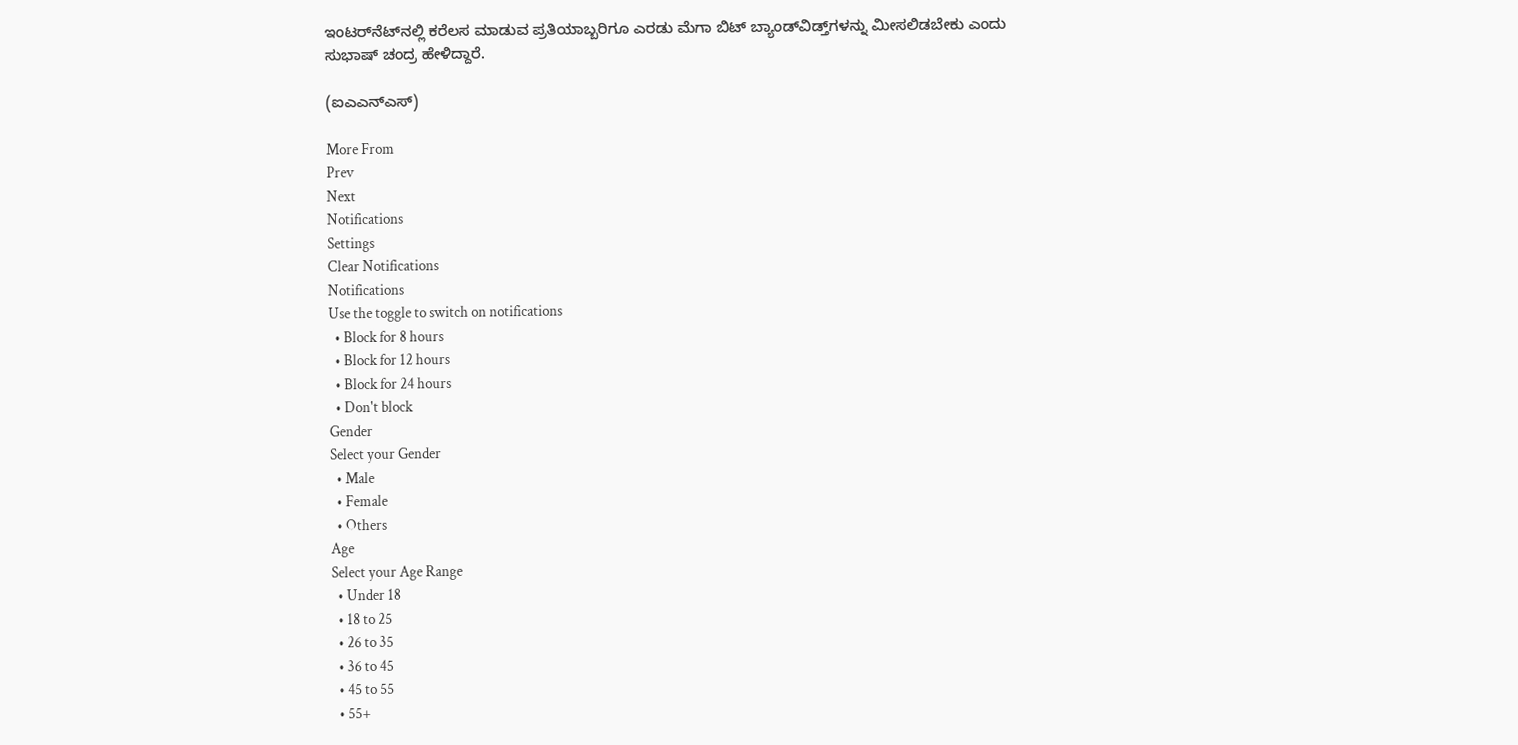ಇಂಟರ್‌ನೆಟ್‌ನಲ್ಲಿ ಕರೆಲಸ ಮಾಡುವ ಪ್ರತಿಯಾಬ್ಬರಿಗೂ ಎರಡು ಮೆಗಾ ಬಿಟ್‌ ಬ್ಯಾಂಡ್‌ವಿಡ್ತ್‌ಗಳನ್ನು ಮೀಸಲಿಡಬೇಕು ಎಂದು ಸುಭಾಷ್‌ ಚಂದ್ರ ಹೇಳಿದ್ದಾರೆ.

(ಐಎಎನ್‌ಎಸ್‌)

More From
Prev
Next
Notifications
Settings
Clear Notifications
Notifications
Use the toggle to switch on notifications
  • Block for 8 hours
  • Block for 12 hours
  • Block for 24 hours
  • Don't block
Gender
Select your Gender
  • Male
  • Female
  • Others
Age
Select your Age Range
  • Under 18
  • 18 to 25
  • 26 to 35
  • 36 to 45
  • 45 to 55
  • 55+